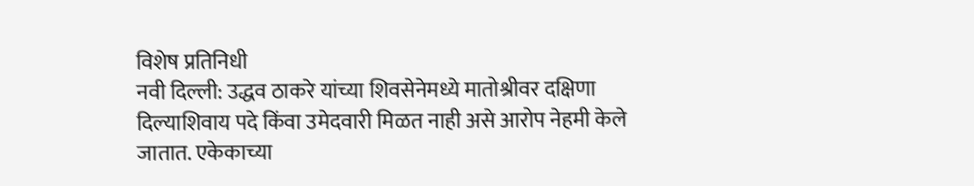विशेष प्रतिनिधी
नवी दिल्ली: उद्धव ठाकरे यांच्या शिवसेनेमध्ये मातोश्रीवर दक्षिणा दिल्याशिवाय पदे किंवा उमेदवारी मिळत नाही असे आरोप नेहमी केले जातात. एकेकाच्या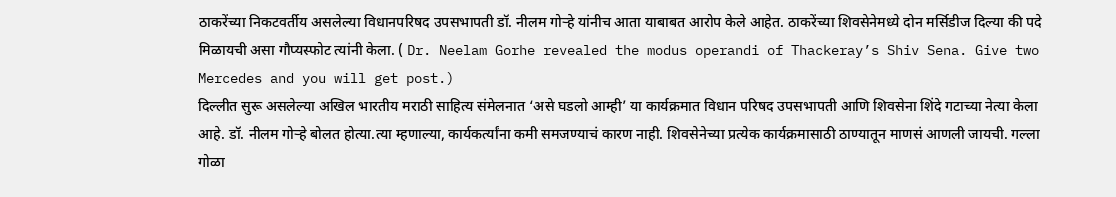ठाकरेंच्या निकटवर्तीय असलेल्या विधानपरिषद उपसभापती डॉ. नीलम गोऱ्हे यांनीच आता याबाबत आरोप केले आहेत. ठाकरेंच्या शिवसेनेमध्ये दोन मर्सिडीज दिल्या की पदे मिळायची असा गौप्यस्फोट त्यांनी केला. ( Dr. Neelam Gorhe revealed the modus operandi of Thackeray’s Shiv Sena. Give two Mercedes and you will get post.)
दिल्लीत सुरू असलेल्या अखिल भारतीय मराठी साहित्य संमेलनात ‘असे घडलो आम्ही’ या कार्यक्रमात विधान परिषद उपसभापती आणि शिवसेना शिंदे गटाच्या नेत्या केला आहे. डॉ. नीलम गोऱ्हे बोलत होत्या.त्या म्हणाल्या, कार्यकर्त्यांना कमी समजण्याचं कारण नाही. शिवसेनेच्या प्रत्येक कार्यक्रमासाठी ठाण्यातून माणसं आणली जायची. गल्ला गोळा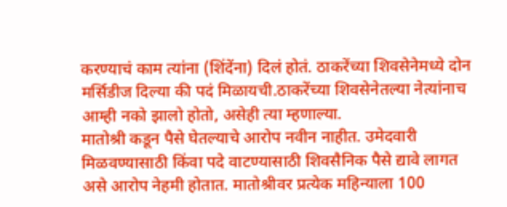करण्याचं काम त्यांना (शिंदेंना) दिलं होतं. ठाकरेंच्या शिवसेनेमध्ये दोन मर्सिडीज दिल्या की पदं मिळायची.ठाकरेंच्या शिवसेनेतल्या नेत्यांनाच आम्ही नको झालो होतो, असेही त्या म्हणाल्या.
मातोश्री कडून पैसे घेतल्याचे आरोप नवीन नाहीत. उमेदवारी मिळवण्यासाठी किंवा पदे वाटण्यासाठी शिवसैनिक पैसे द्यावे लागत असे आरोप नेहमी होतात. मातोश्रीवर प्रत्येक महिन्याला 100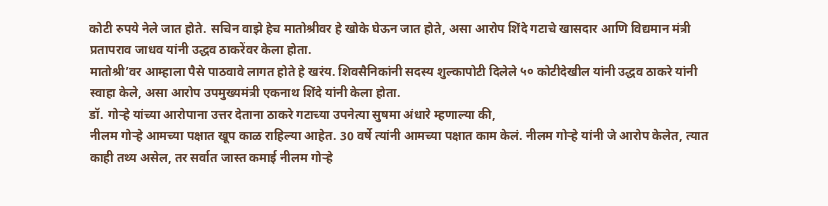कोटी रुपये नेले जात होते. सचिन वाझे हेच मातोश्रीवर हे खोके घेऊन जात होते, असा आरोप शिंदे गटाचे खासदार आणि विद्यमान मंत्री प्रतापराव जाधव यांनी उद्धव ठाकरेंवर केला होता.
मातोश्री’वर आम्हाला पैसे पाठवावे लागत होते हे खरंय. शिवसैनिकांनी सदस्य शुल्कापोटी दिलेले ५० कोटीदेखील यांनी उद्धव ठाकरे यांनी स्वाहा केले, असा आरोप उपमुख्यमंत्री एकनाथ शिंदे यांनी केला होता.
डॉ. गोऱ्हे यांच्या आरोपाना उत्तर देताना ठाकरे गटाच्या उपनेत्या सुषमा अंधारे म्हणाल्या की,
नीलम गोऱ्हे आमच्या पक्षात खूप काळ राहिल्या आहेत. 30 वर्षे त्यांनी आमच्या पक्षात काम केलं. नीलम गोऱ्हे यांनी जे आरोप केलेत, त्यात काही तथ्य असेल, तर सर्वात जास्त कमाई नीलम गोऱ्हे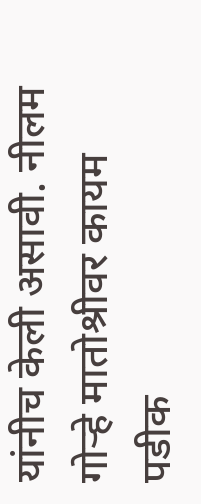यांनीच केली असावी. नीलम गोऱ्हे मातोश्रीवर कायम पडीक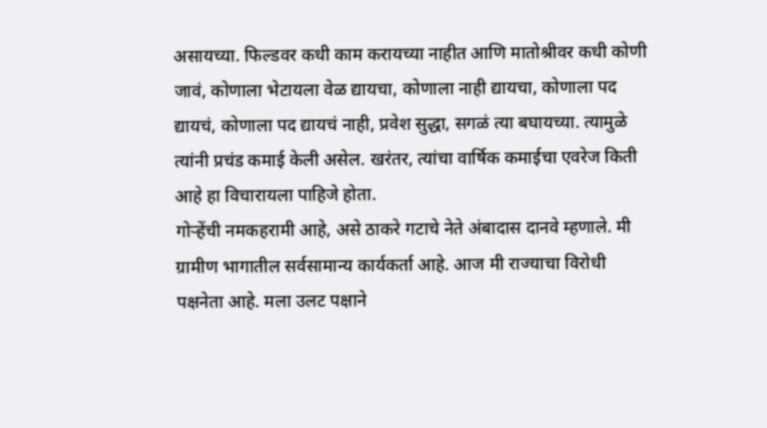असायच्या. फिल्डवर कधी काम करायच्या नाहीत आणि मातोश्रीवर कधी कोणी जावं, कोणाला भेटायला वेळ द्यायचा, कोणाला नाही द्यायचा, कोणाला पद द्यायचं, कोणाला पद द्यायचं नाही, प्रवेश सुद्धा, सगळं त्या बघायच्या. त्यामुळे त्यांनी प्रचंड कमाई केली असेल. खरंतर, त्यांचा वार्षिक कमाईचा एवरेज किती आहे हा विचारायला पाहिजे होता.
गोऱ्हेंची नमकहरामी आहे, असे ठाकरे गटाचे नेते अंबादास दानवे म्हणाले. मी ग्रामीण भागातील सर्वसामान्य कार्यकर्ता आहे. आज मी राज्याचा विरोधी पक्षनेता आहे. मला उलट पक्षाने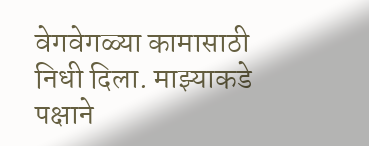वेगवेगळ्या कामासाठी निधी दिला. माझ्याकडे पक्षाने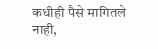कधीही पैसे मागितले नाही,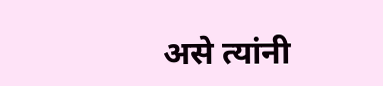असे त्यांनी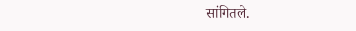सांगितले.